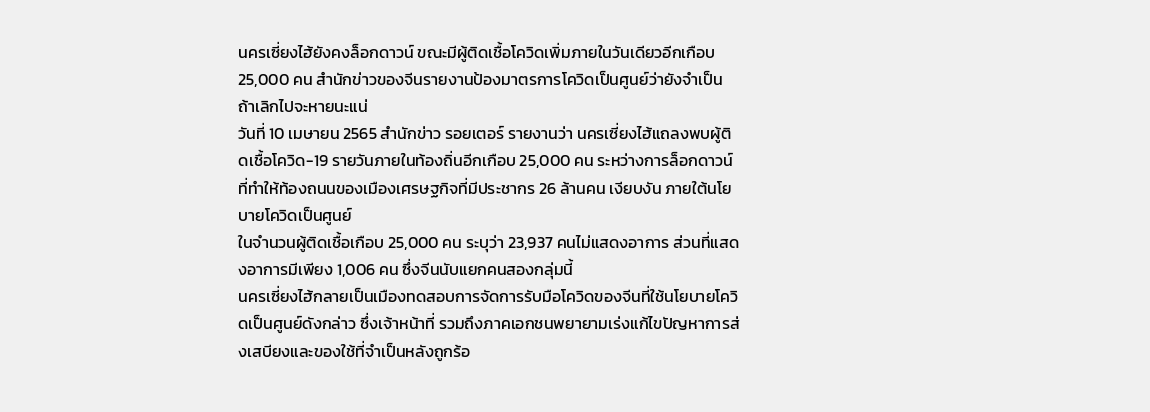นครเซี่ยงไฮ้ยังคงล็อกดาวน์ ขณะมีผู้ติดเชื้อโควิดเพิ่มภายในวันเดียวอีกเกือบ 25,000 คน สำนักข่าวของจีนรายงานป้องมาตรการโควิดเป็นศูนย์ว่ายังจำเป็น ถ้าเลิกไปจะหายนะแน่
วันที่ 10 เมษายน 2565 สำนักข่าว รอยเตอร์ รายงานว่า นครเซี่ยงไฮ้แถลงพบผู้ติดเชื้อโควิด-19 รายวันภายในท้องถิ่นอีกเกือบ 25,000 คน ระหว่างการล็อกดาวน์ที่ทำให้ท้องถนนของเมืองเศรษฐกิจที่มีประชากร 26 ล้านคน เงียบงัน ภายใต้นโยบายโควิดเป็นศูนย์
ในจำนวนผู้ติดเชื้อเกือบ 25,000 คน ระบุว่า 23,937 คนไม่แสดงอาการ ส่วนที่แสดงอาการมีเพียง 1,006 คน ซึ่งจีนนับแยกคนสองกลุ่มนี้
นครเซี่ยงไฮ้กลายเป็นเมืองทดสอบการจัดการรับมือโควิดของจีนที่ใช้นโยบายโควิดเป็นศูนย์ดังกล่าว ซึ่งเจ้าหน้าที่ รวมถึงภาคเอกชนพยายามเร่งแก้ไขปัญหาการส่งเสบียงและของใช้ที่จำเป็นหลังถูกร้อ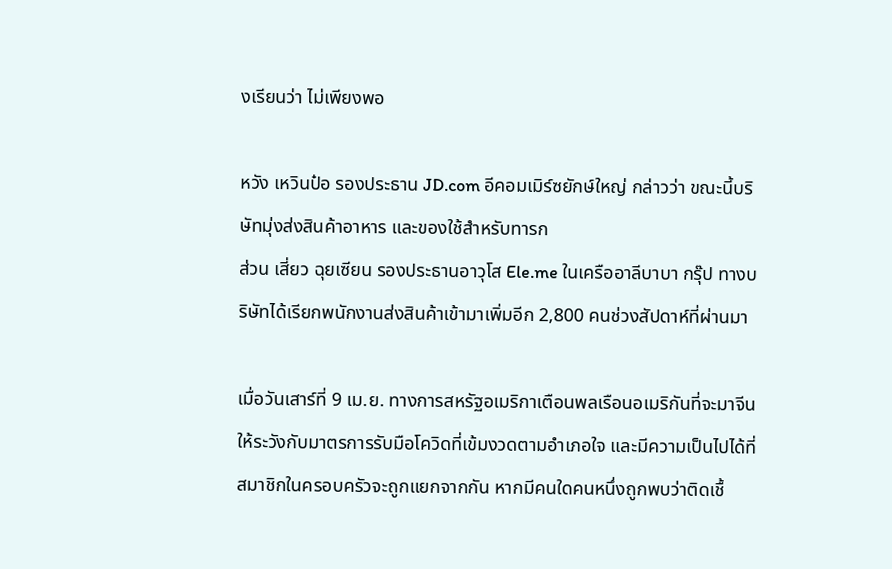งเรียนว่า ไม่เพียงพอ

หวัง เหวินป๋อ รองประธาน JD.com อีคอมเมิร์ซยักษ์ใหญ่ กล่าวว่า ขณะนี้บริษัทมุ่งส่งสินค้าอาหาร และของใช้สำหรับทารก
ส่วน เสี่ยว ฉุยเซียน รองประธานอาวุโส Ele.me ในเครืออาลีบาบา กรุ๊ป ทางบริษัทได้เรียกพนักงานส่งสินค้าเข้ามาเพิ่มอีก 2,800 คนช่วงสัปดาห์ที่ผ่านมา

เมื่อวันเสาร์ที่ 9 เม.ย. ทางการสหรัฐอเมริกาเตือนพลเรือนอเมริกันที่จะมาจีนให้ระวังกับมาตรการรับมือโควิดที่เข้มงวดตามอำเภอใจ และมีความเป็นไปได้ที่สมาชิกในครอบครัวจะถูกแยกจากกัน หากมีคนใดคนหนึ่งถูกพบว่าติดเชื้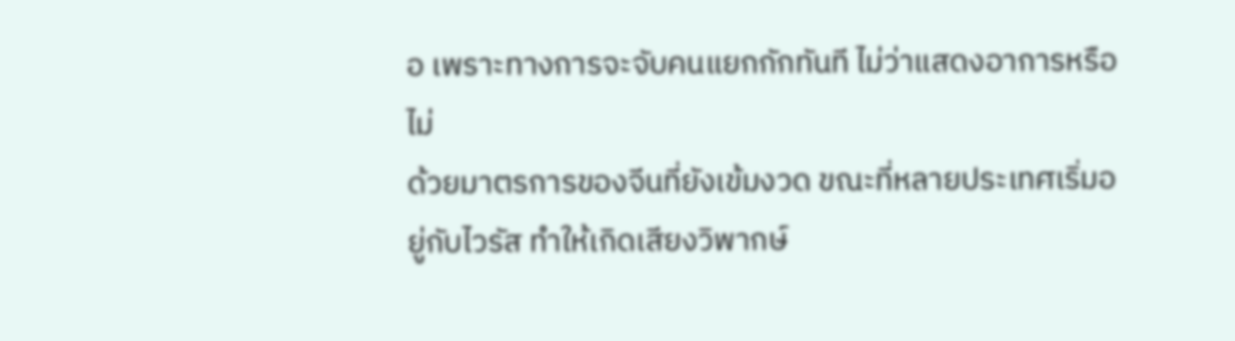อ เพราะทางการจะจับคนแยกกักทันที ไม่ว่าแสดงอาการหรือไม่
ด้วยมาตรการของจีนที่ยังเข้มงวด ขณะที่หลายประเทศเริ่มอยู่กับไวรัส ทำให้เกิดเสียงวิพากษ์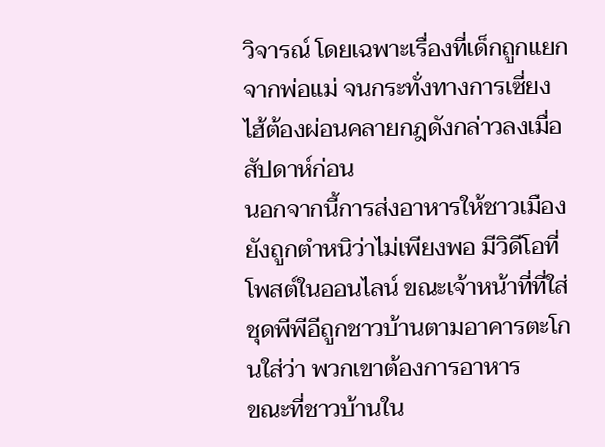วิจารณ์ โดยเฉพาะเรื่องที่เด็กถูกแยกจากพ่อแม่ จนกระทั่งทางการเซี่ยงไฮ้ต้องผ่อนคลายกฎดังกล่าวลงเมื่อสัปดาห์ก่อน
นอกจากนี้การส่งอาหารให้ชาวเมือง ยังถูกตำหนิว่าไม่เพียงพอ มีวิดีโอที่โพสต์ในออนไลน์ ขณะเจ้าหน้าที่ที่ใส่ชุดพีพีอีถูกชาวบ้านตามอาคารตะโกนใส่ว่า พวกเขาต้องการอาหาร
ขณะที่ชาวบ้านใน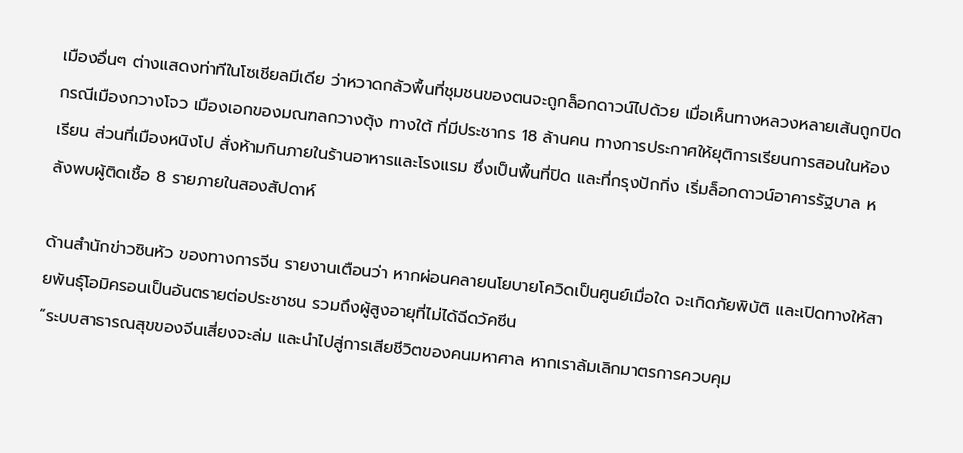เมืองอื่นๆ ต่างแสดงท่าทีในโซเชียลมีเดีย ว่าหวาดกลัวพื้นที่ชุมชนของตนจะถูกล็อกดาวน์ไปด้วย เมื่อเห็นทางหลวงหลายเส้นถูกปิด
กรณีเมืองกวางโจว เมืองเอกของมณฑลกวางตุ้ง ทางใต้ ที่มีประชากร 18 ล้านคน ทางการประกาศให้ยุติการเรียนการสอนในห้องเรียน ส่วนที่เมืองหนิงโป สั่งห้ามกินภายในร้านอาหารและโรงแรม ซึ่งเป็นพื้นที่ปิด และที่กรุงปักกิ่ง เริ่มล็อกดาวน์อาคารรัฐบาล หลังพบผู้ติดเชื้อ 8 รายภายในสองสัปดาห์

ด้านสำนักข่าวซินหัว ของทางการจีน รายงานเตือนว่า หากผ่อนคลายนโยบายโควิดเป็นศูนย์เมื่อใด จะเกิดภัยพิบัติ และเปิดทางให้สายพันธุ์โอมิครอนเป็นอันตรายต่อประชาชน รวมถึงผู้สูงอายุที่ไม่ได้ฉีดวัคซีน
“ระบบสาธารณสุขของจีนเสี่ยงจะล่ม และนำไปสู่การเสียชีวิตของคนมหาศาล หากเราล้มเลิกมาตรการควบคุม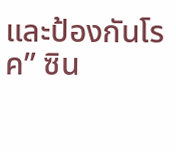และป้องกันโรค” ซิน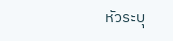หัวระบุ